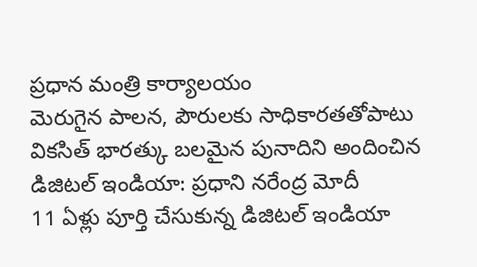ప్రధాన మంత్రి కార్యాలయం
మెరుగైన పాలన, పౌరులకు సాధికారతతోపాటు వికసిత్ భారత్కు బలమైన పునాదిని అందించిన డిజిటల్ ఇండియా: ప్రధాని నరేంద్ర మోదీ
11 ఏళ్లు పూర్తి చేసుకున్న డిజిటల్ ఇండియా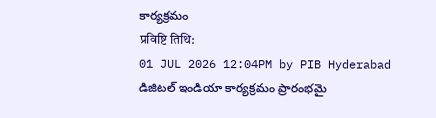కార్యక్రమం
प्रविष्टि तिथि:
01 JUL 2026 12:04PM by PIB Hyderabad
డిజిటల్ ఇండియా కార్యక్రమం ప్రారంభమై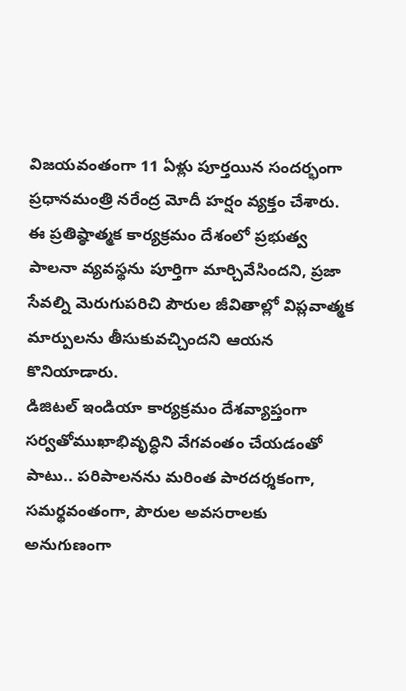విజయవంతంగా 11 ఏళ్లు పూర్తయిన సందర్భంగా ప్రధానమంత్రి నరేంద్ర మోదీ హర్షం వ్యక్తం చేశారు. ఈ ప్రతిష్ఠాత్మక కార్యక్రమం దేశంలో ప్రభుత్వ పాలనా వ్యవస్థను పూర్తిగా మార్చివేసిందని, ప్రజా సేవల్ని మెరుగుపరిచి పౌరుల జీవితాల్లో విప్లవాత్మక మార్పులను తీసుకువచ్చిందని ఆయన కొనియాడారు.
డిజిటల్ ఇండియా కార్యక్రమం దేశవ్యాప్తంగా సర్వతోముఖాభివృద్ధిని వేగవంతం చేయడంతో పాటు.. పరిపాలనను మరింత పారదర్శకంగా, సమర్థవంతంగా, పౌరుల అవసరాలకు అనుగుణంగా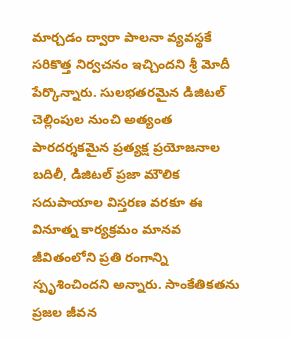మార్చడం ద్వారా పాలనా వ్యవస్థకే సరికొత్త నిర్వచనం ఇచ్చిందని శ్రీ మోదీ పేర్కొన్నారు. సులభతరమైన డిజిటల్ చెల్లింపుల నుంచి అత్యంత పారదర్శకమైన ప్రత్యక్ష ప్రయోజనాల బదిలీ, డిజిటల్ ప్రజా మౌలిక సదుపాయాల విస్తరణ వరకూ ఈ వినూత్న కార్యక్రమం మానవ జీవితంలోని ప్రతి రంగాన్ని స్పృశించిందని అన్నారు. సాంకేతికతను ప్రజల జీవన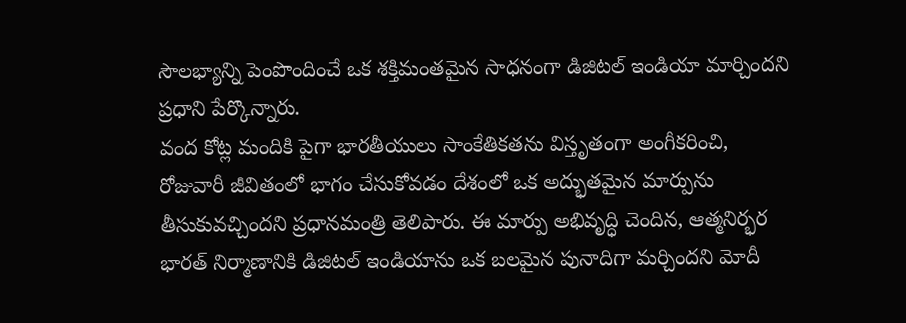సౌలభ్యాన్ని పెంపొందించే ఒక శక్తిమంతమైన సాధనంగా డిజిటల్ ఇండియా మార్చిందని ప్రధాని పేర్కొన్నారు.
వంద కోట్ల మందికి పైగా భారతీయులు సాంకేతికతను విస్తృతంగా అంగీకరించి, రోజువారీ జీవితంలో భాగం చేసుకోవడం దేశంలో ఒక అద్భుతమైన మార్పును తీసుకువచ్చిందని ప్రధానమంత్రి తెలిపారు. ఈ మార్పు అభివృద్ధి చెందిన, ఆత్మనిర్భర భారత్ నిర్మాణానికి డిజిటల్ ఇండియాను ఒక బలమైన పునాదిగా మర్చిందని మోదీ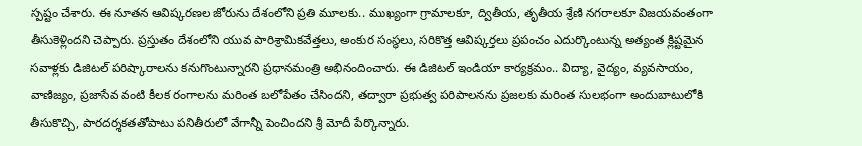స్పష్టం చేశారు. ఈ నూతన ఆవిష్కరణల జోరును దేశంలోని ప్రతి మూలకు.. ముఖ్యంగా గ్రామాలకూ, ద్వితీయ, తృతీయ శ్రేణి నగరాలకూ విజయవంతంగా తీసుకెళ్లిందని చెప్పారు. ప్రస్తుతం దేశంలోని యువ పారిశ్రామికవేత్తలు, అంకుర సంస్థలు, సరికొత్త ఆవిష్కర్తలు ప్రపంచం ఎదుర్కొంటున్న అత్యంత క్లిష్టమైన సవాళ్లకు డిజిటల్ పరిష్కారాలను కనుగొంటున్నారని ప్రధానమంత్రి అభినందించారు. ఈ డిజిటల్ ఇండియా కార్యక్రమం.. విద్యా, వైద్యం, వ్యవసాయం, వాణిజ్యం, ప్రజాసేవ వంటి కీలక రంగాలను మరింత బలోపేతం చేసిందని, తద్వారా ప్రభుత్వ పరిపాలనను ప్రజలకు మరింత సులభంగా అందుబాటులోకి తీసుకొచ్చి, పారదర్శకతతోపాటు పనితీరులో వేగాన్నీ పెంచిందని శ్రీ మోదీ పేర్కొన్నారు.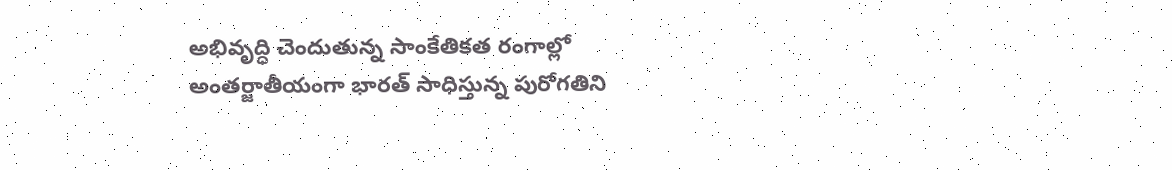అభివృద్ధి చెందుతున్న సాంకేతికత రంగాల్లో అంతర్జాతీయంగా భారత్ సాధిస్తున్న పురోగతిని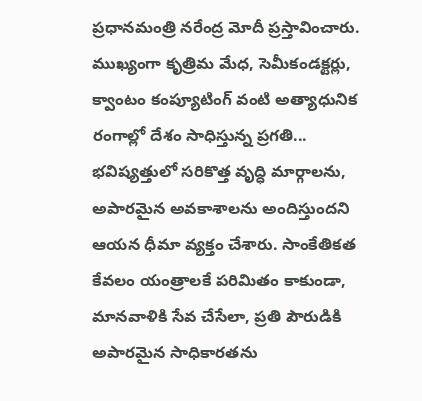ప్రధానమంత్రి నరేంద్ర మోదీ ప్రస్తావించారు. ముఖ్యంగా కృత్రిమ మేధ, సెమీకండక్టర్లు, క్వాంటం కంప్యూటింగ్ వంటి అత్యాధునిక రంగాల్లో దేశం సాధిస్తున్న ప్రగతి... భవిష్యత్తులో సరికొత్త వృద్ధి మార్గాలను, అపారమైన అవకాశాలను అందిస్తుందని ఆయన ధీమా వ్యక్తం చేశారు. సాంకేతికత కేవలం యంత్రాలకే పరిమితం కాకుండా, మానవాళికి సేవ చేసేలా, ప్రతి పౌరుడికి అపారమైన సాధికారతను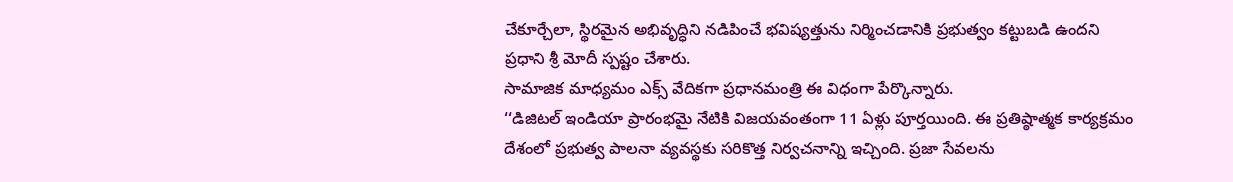చేకూర్చేలా, స్థిరమైన అభివృద్ధిని నడిపించే భవిష్యత్తును నిర్మించడానికి ప్రభుత్వం కట్టుబడి ఉందని ప్రధాని శ్రీ మోదీ స్పష్టం చేశారు.
సామాజిక మాధ్యమం ఎక్స్ వేదికగా ప్రధానమంత్రి ఈ విధంగా పేర్కొన్నారు.
‘‘డిజిటల్ ఇండియా ప్రారంభమై నేటికి విజయవంతంగా 11 ఏళ్లు పూర్తయింది. ఈ ప్రతిష్ఠాత్మక కార్యక్రమం దేశంలో ప్రభుత్వ పాలనా వ్యవస్థకు సరికొత్త నిర్వచనాన్ని ఇచ్చింది. ప్రజా సేవలను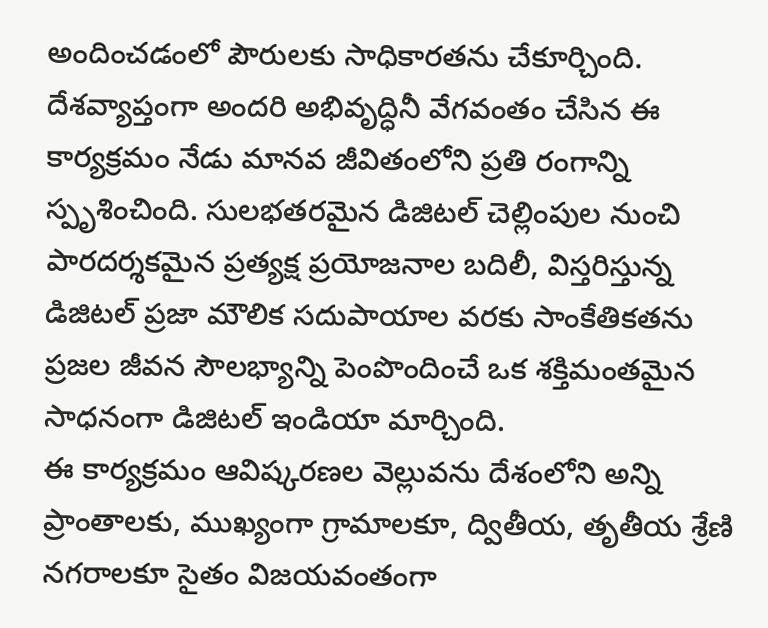అందించడంలో పౌరులకు సాధికారతను చేకూర్చింది. దేశవ్యాప్తంగా అందరి అభివృద్ధినీ వేగవంతం చేసిన ఈ కార్యక్రమం నేడు మానవ జీవితంలోని ప్రతి రంగాన్ని స్పృశించింది. సులభతరమైన డిజిటల్ చెల్లింపుల నుంచి పారదర్శకమైన ప్రత్యక్ష ప్రయోజనాల బదిలీ, విస్తరిస్తున్న డిజిటల్ ప్రజా మౌలిక సదుపాయాల వరకు సాంకేతికతను ప్రజల జీవన సౌలభ్యాన్ని పెంపొందించే ఒక శక్తిమంతమైన సాధనంగా డిజిటల్ ఇండియా మార్చింది.
ఈ కార్యక్రమం ఆవిష్కరణల వెల్లువను దేశంలోని అన్ని ప్రాంతాలకు, ముఖ్యంగా గ్రామాలకూ, ద్వితీయ, తృతీయ శ్రేణి నగరాలకూ సైతం విజయవంతంగా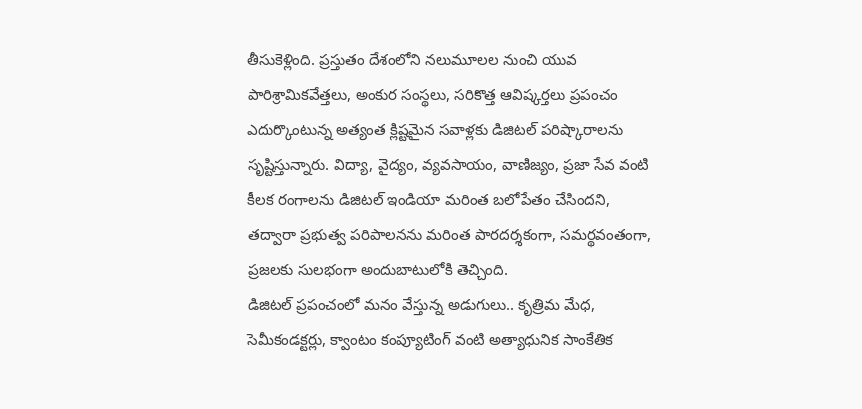తీసుకెళ్లింది. ప్రస్తుతం దేశంలోని నలుమూలల నుంచి యువ పారిశ్రామికవేత్తలు, అంకుర సంస్థలు, సరికొత్త ఆవిష్కర్తలు ప్రపంచం ఎదుర్కొంటున్న అత్యంత క్లిష్టమైన సవాళ్లకు డిజిటల్ పరిష్కారాలను సృష్టిస్తున్నారు. విద్యా, వైద్యం, వ్యవసాయం, వాణిజ్యం, ప్రజా సేవ వంటి కీలక రంగాలను డిజిటల్ ఇండియా మరింత బలోపేతం చేసిందని, తద్వారా ప్రభుత్వ పరిపాలనను మరింత పారదర్శకంగా, సమర్థవంతంగా, ప్రజలకు సులభంగా అందుబాటులోకి తెచ్చింది.
డిజిటల్ ప్రపంచంలో మనం వేస్తున్న అడుగులు.. కృత్రిమ మేధ, సెమీకండక్టర్లు, క్వాంటం కంప్యూటింగ్ వంటి అత్యాధునిక సాంకేతిక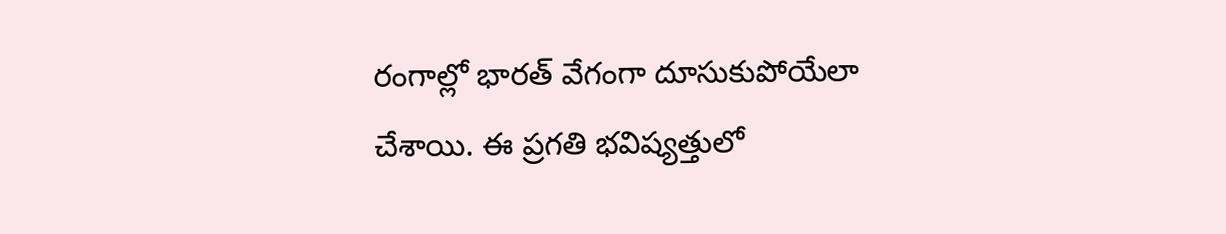రంగాల్లో భారత్ వేగంగా దూసుకుపోయేలా చేశాయి. ఈ ప్రగతి భవిష్యత్తులో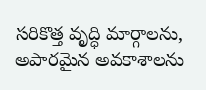సరికొత్త వృద్ధి మార్గాలను, అపారమైన అవకాశాలను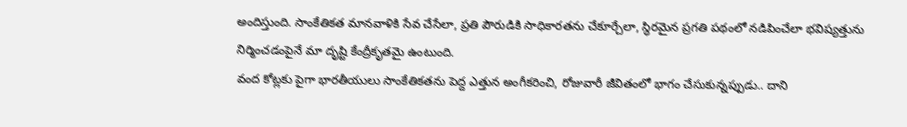అందిస్తుంది. సాంకేతికత మానవాళికి సేవ చేసేలా, ప్రతి పౌరుడికి సాధికారతను చేకూర్చేలా, స్థిరమైన ప్రగతి పథంలో నడిపించేలా భవిష్యత్తును నిర్మించడంపైనే మా దృష్టి కేంద్రీకృతమై ఉంటుంది.
వంద కోట్లకు పైగా భారతీయులు సాంకేతికతను పెద్ద ఎత్తున అంగీకరించి, రోజువారీ జీవితంలో భాగం చేసుకున్నప్పుడు.. దాని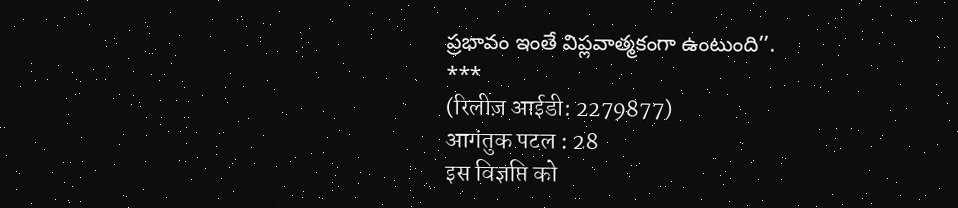ప్రభావం ఇంతే విప్లవాత్మకంగా ఉంటుంది’’.
***
(रिलीज़ आईडी: 2279877)
आगंतुक पटल : 28
इस विज्ञप्ति को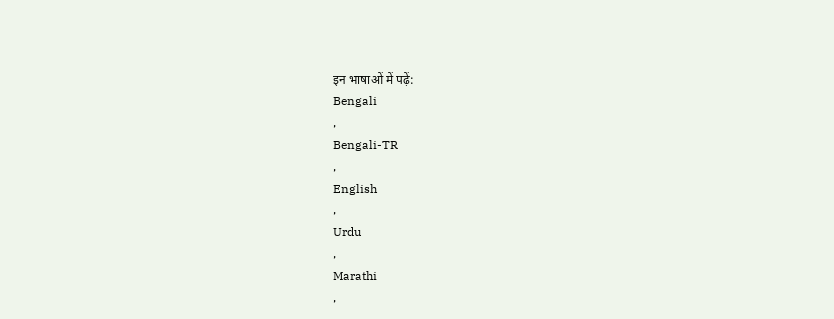इन भाषाओं में पढ़ें:
Bengali
,
Bengali-TR
,
English
,
Urdu
,
Marathi
,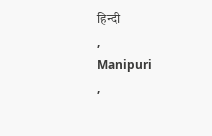हिन्दी
,
Manipuri
,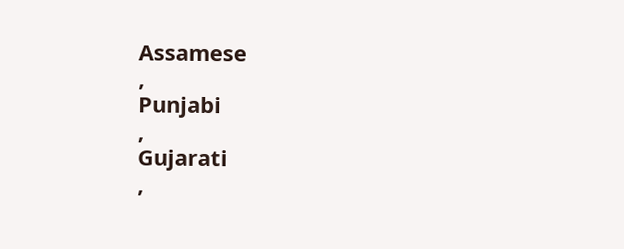Assamese
,
Punjabi
,
Gujarati
,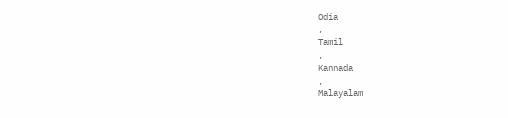Odia
,
Tamil
,
Kannada
,
Malayalam